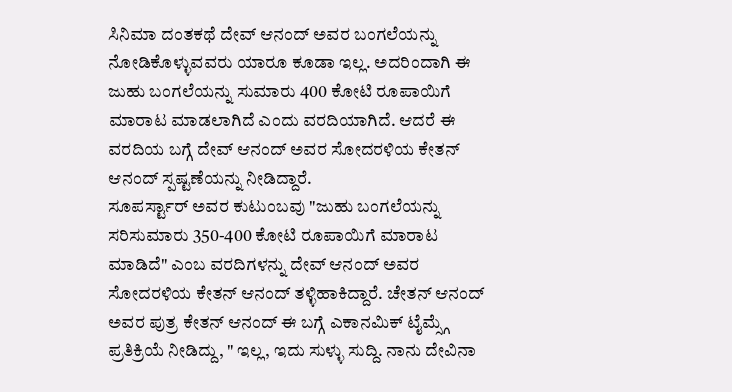ಸಿನಿಮಾ ದಂತಕಥೆ ದೇವ್ ಆನಂದ್ ಅವರ ಬಂಗಲೆಯನ್ನು ನೋಡಿಕೊಳ್ಳುವವರು ಯಾರೂ ಕೂಡಾ ಇಲ್ಲ. ಅದರಿಂದಾಗಿ ಈ ಜುಹು ಬಂಗಲೆಯನ್ನು ಸುಮಾರು 400 ಕೋಟಿ ರೂಪಾಯಿಗೆ ಮಾರಾಟ ಮಾಡಲಾಗಿದೆ ಎಂದು ವರದಿಯಾಗಿದೆ. ಆದರೆ ಈ ವರದಿಯ ಬಗ್ಗೆ ದೇವ್ ಆನಂದ್ ಅವರ ಸೋದರಳಿಯ ಕೇತನ್ ಆನಂದ್ ಸ್ಪಷ್ಟಣೆಯನ್ನು ನೀಡಿದ್ದಾರೆ.
ಸೂಪರ್ಸ್ಟಾರ್ ಅವರ ಕುಟುಂಬವು "ಜುಹು ಬಂಗಲೆಯನ್ನು ಸರಿಸುಮಾರು 350-400 ಕೋಟಿ ರೂಪಾಯಿಗೆ ಮಾರಾಟ ಮಾಡಿದೆ" ಎಂಬ ವರದಿಗಳನ್ನು ದೇವ್ ಆನಂದ್ ಅವರ ಸೋದರಳಿಯ ಕೇತನ್ ಆನಂದ್ ತಳ್ಳಿಹಾಕಿದ್ದಾರೆ. ಚೇತನ್ ಆನಂದ್ ಅವರ ಪುತ್ರ ಕೇತನ್ ಆನಂದ್ ಈ ಬಗ್ಗೆ ಎಕಾನಮಿಕ್ ಟೈಮ್ಸ್ಗೆ ಪ್ರತಿಕ್ರಿಯೆ ನೀಡಿದ್ದು, " ಇಲ್ಲ, ಇದು ಸುಳ್ಳು ಸುದ್ದಿ. ನಾನು ದೇವಿನಾ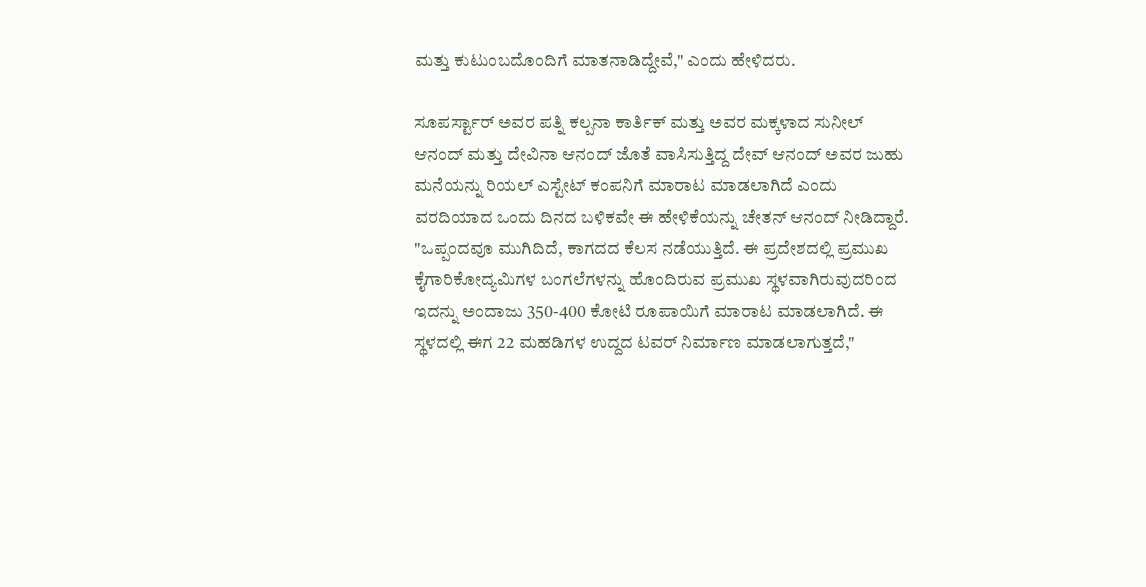ಮತ್ತು ಕುಟುಂಬದೊಂದಿಗೆ ಮಾತನಾಡಿದ್ದೇವೆ," ಎಂದು ಹೇಳಿದರು.

ಸೂಪರ್ಸ್ಟಾರ್ ಅವರ ಪತ್ನಿ ಕಲ್ಪನಾ ಕಾರ್ತಿಕ್ ಮತ್ತು ಅವರ ಮಕ್ಕಳಾದ ಸುನೀಲ್ ಆನಂದ್ ಮತ್ತು ದೇವಿನಾ ಆನಂದ್ ಜೊತೆ ವಾಸಿಸುತ್ತಿದ್ದ ದೇವ್ ಆನಂದ್ ಅವರ ಜುಹು ಮನೆಯನ್ನು ರಿಯಲ್ ಎಸ್ಟೇಟ್ ಕಂಪನಿಗೆ ಮಾರಾಟ ಮಾಡಲಾಗಿದೆ ಎಂದು ವರದಿಯಾದ ಒಂದು ದಿನದ ಬಳಿಕವೇ ಈ ಹೇಳಿಕೆಯನ್ನು ಚೇತನ್ ಆನಂದ್ ನೀಡಿದ್ದಾರೆ.
"ಒಪ್ಪಂದವೂ ಮುಗಿದಿದೆ, ಕಾಗದದ ಕೆಲಸ ನಡೆಯುತ್ತಿದೆ. ಈ ಪ್ರದೇಶದಲ್ಲಿ ಪ್ರಮುಖ ಕೈಗಾರಿಕೋದ್ಯಮಿಗಳ ಬಂಗಲೆಗಳನ್ನು ಹೊಂದಿರುವ ಪ್ರಮುಖ ಸ್ಥಳವಾಗಿರುವುದರಿಂದ ಇದನ್ನು ಅಂದಾಜು 350-400 ಕೋಟಿ ರೂಪಾಯಿಗೆ ಮಾರಾಟ ಮಾಡಲಾಗಿದೆ. ಈ ಸ್ಥಳದಲ್ಲಿ ಈಗ 22 ಮಹಡಿಗಳ ಉದ್ದದ ಟವರ್ ನಿರ್ಮಾಣ ಮಾಡಲಾಗುತ್ತದೆ,"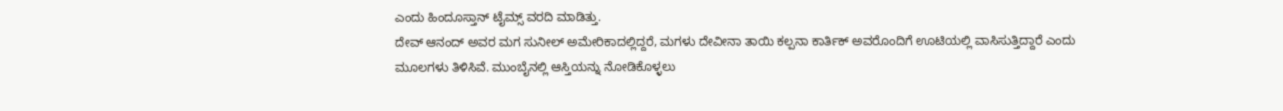ಎಂದು ಹಿಂದೂಸ್ತಾನ್ ಟೈಮ್ಸ್ ವರದಿ ಮಾಡಿತ್ತು.
ದೇವ್ ಆನಂದ್ ಅವರ ಮಗ ಸುನೀಲ್ ಅಮೇರಿಕಾದಲ್ಲಿದ್ದರೆ, ಮಗಳು ದೇವೀನಾ ತಾಯಿ ಕಲ್ಪನಾ ಕಾರ್ತಿಕ್ ಅವರೊಂದಿಗೆ ಊಟಿಯಲ್ಲಿ ವಾಸಿಸುತ್ತಿದ್ದಾರೆ ಎಂದು ಮೂಲಗಳು ತಿಳಿಸಿವೆ. ಮುಂಬೈನಲ್ಲಿ ಆಸ್ತಿಯನ್ನು ನೋಡಿಕೊಳ್ಳಲು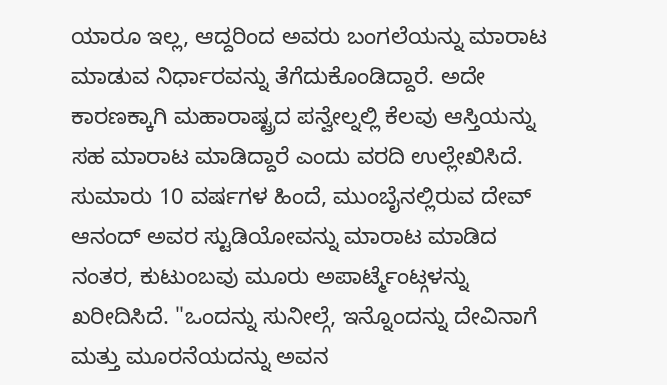ಯಾರೂ ಇಲ್ಲ, ಆದ್ದರಿಂದ ಅವರು ಬಂಗಲೆಯನ್ನು ಮಾರಾಟ ಮಾಡುವ ನಿರ್ಧಾರವನ್ನು ತೆಗೆದುಕೊಂಡಿದ್ದಾರೆ. ಅದೇ ಕಾರಣಕ್ಕಾಗಿ ಮಹಾರಾಷ್ಟ್ರದ ಪನ್ವೇಲ್ನಲ್ಲಿ ಕೆಲವು ಆಸ್ತಿಯನ್ನು ಸಹ ಮಾರಾಟ ಮಾಡಿದ್ದಾರೆ ಎಂದು ವರದಿ ಉಲ್ಲೇಖಿಸಿದೆ.
ಸುಮಾರು 10 ವರ್ಷಗಳ ಹಿಂದೆ, ಮುಂಬೈನಲ್ಲಿರುವ ದೇವ್ ಆನಂದ್ ಅವರ ಸ್ಟುಡಿಯೋವನ್ನು ಮಾರಾಟ ಮಾಡಿದ ನಂತರ, ಕುಟುಂಬವು ಮೂರು ಅಪಾರ್ಟ್ಮೆಂಟ್ಗಳನ್ನು ಖರೀದಿಸಿದೆ. "ಒಂದನ್ನು ಸುನೀಲ್ಗೆ, ಇನ್ನೊಂದನ್ನು ದೇವಿನಾಗೆ ಮತ್ತು ಮೂರನೆಯದನ್ನು ಅವನ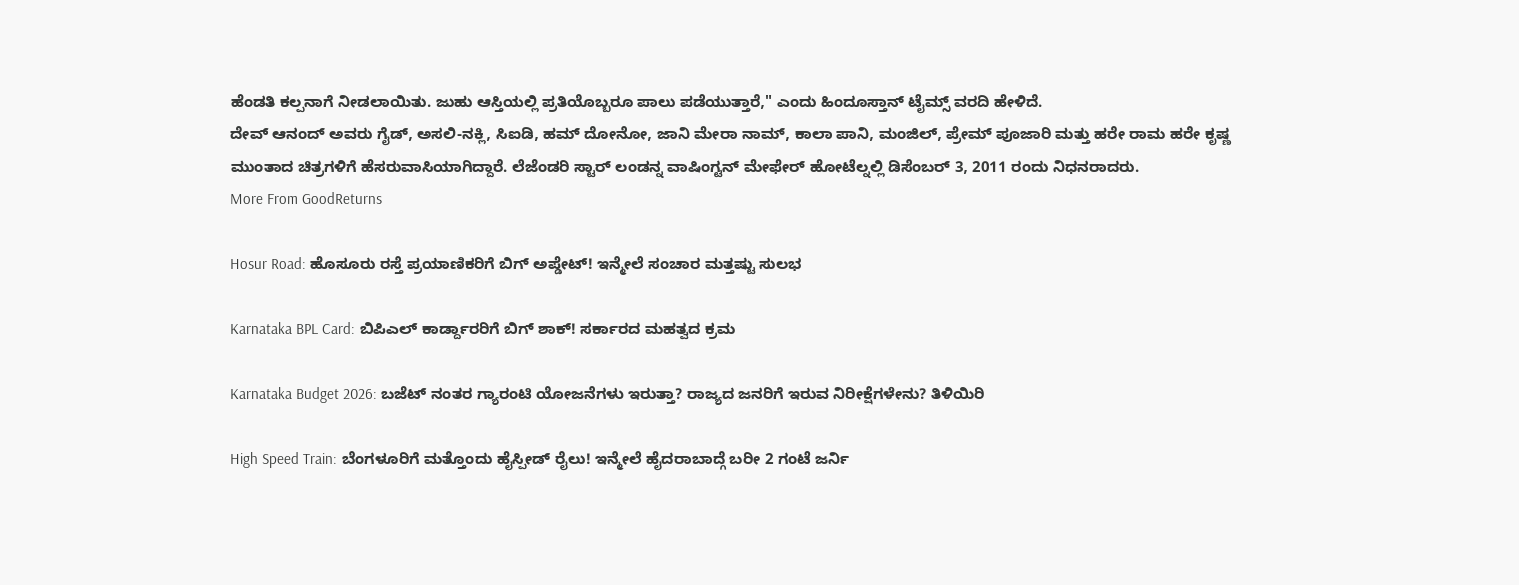ಹೆಂಡತಿ ಕಲ್ಪನಾಗೆ ನೀಡಲಾಯಿತು. ಜುಹು ಆಸ್ತಿಯಲ್ಲಿ ಪ್ರತಿಯೊಬ್ಬರೂ ಪಾಲು ಪಡೆಯುತ್ತಾರೆ," ಎಂದು ಹಿಂದೂಸ್ತಾನ್ ಟೈಮ್ಸ್ ವರದಿ ಹೇಳಿದೆ.
ದೇವ್ ಆನಂದ್ ಅವರು ಗೈಡ್, ಅಸಲಿ-ನಕ್ಲಿ, ಸಿಐಡಿ, ಹಮ್ ದೋನೋ, ಜಾನಿ ಮೇರಾ ನಾಮ್, ಕಾಲಾ ಪಾನಿ, ಮಂಜಿಲ್, ಪ್ರೇಮ್ ಪೂಜಾರಿ ಮತ್ತು ಹರೇ ರಾಮ ಹರೇ ಕೃಷ್ಣ ಮುಂತಾದ ಚಿತ್ರಗಳಿಗೆ ಹೆಸರುವಾಸಿಯಾಗಿದ್ದಾರೆ. ಲೆಜೆಂಡರಿ ಸ್ಟಾರ್ ಲಂಡನ್ನ ವಾಷಿಂಗ್ಟನ್ ಮೇಫೇರ್ ಹೋಟೆಲ್ನಲ್ಲಿ ಡಿಸೆಂಬರ್ 3, 2011 ರಂದು ನಿಧನರಾದರು.
More From GoodReturns

Hosur Road: ಹೊಸೂರು ರಸ್ತೆ ಪ್ರಯಾಣಿಕರಿಗೆ ಬಿಗ್ ಅಪ್ಡೇಟ್! ಇನ್ಮೇಲೆ ಸಂಚಾರ ಮತ್ತಷ್ಟು ಸುಲಭ

Karnataka BPL Card: ಬಿಪಿಎಲ್ ಕಾರ್ಡ್ದಾರರಿಗೆ ಬಿಗ್ ಶಾಕ್! ಸರ್ಕಾರದ ಮಹತ್ವದ ಕ್ರಮ

Karnataka Budget 2026: ಬಜೆಟ್ ನಂತರ ಗ್ಯಾರಂಟಿ ಯೋಜನೆಗಳು ಇರುತ್ತಾ? ರಾಜ್ಯದ ಜನರಿಗೆ ಇರುವ ನಿರೀಕ್ಷೆಗಳೇನು? ತಿಳಿಯಿರಿ

High Speed Train: ಬೆಂಗಳೂರಿಗೆ ಮತ್ತೊಂದು ಹೈಸ್ಪೀಡ್ ರೈಲು! ಇನ್ಮೇಲೆ ಹೈದರಾಬಾದ್ಗೆ ಬರೀ 2 ಗಂಟೆ ಜರ್ನಿ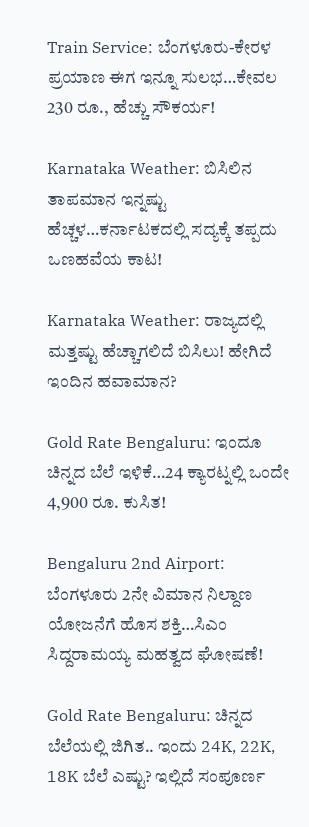Train Service: ಬೆಂಗಳೂರು-ಕೇರಳ ಪ್ರಯಾಣ ಈಗ ಇನ್ನೂ ಸುಲಭ…ಕೇವಲ 230 ರೂ., ಹೆಚ್ಚು ಸೌಕರ್ಯ!

Karnataka Weather: ಬಿಸಿಲಿನ ತಾಪಮಾನ ಇನ್ನಷ್ಟು ಹೆಚ್ಚಳ…ಕರ್ನಾಟಕದಲ್ಲಿ ಸದ್ಯಕ್ಕೆ ತಪ್ಪದು ಒಣಹವೆಯ ಕಾಟ!

Karnataka Weather: ರಾಜ್ಯದಲ್ಲಿ ಮತ್ತಷ್ಟು ಹೆಚ್ಚಾಗಲಿದೆ ಬಿಸಿಲು! ಹೇಗಿದೆ ಇಂದಿನ ಹವಾಮಾನ?

Gold Rate Bengaluru: ಇಂದೂ ಚಿನ್ನದ ಬೆಲೆ ಇಳಿಕೆ…24 ಕ್ಯಾರಟ್ನಲ್ಲಿ ಒಂದೇ 4,900 ರೂ. ಕುಸಿತ!

Bengaluru 2nd Airport: ಬೆಂಗಳೂರು 2ನೇ ವಿಮಾನ ನಿಲ್ದಾಣ ಯೋಜನೆಗೆ ಹೊಸ ಶಕ್ತಿ…ಸಿಎಂ ಸಿದ್ದರಾಮಯ್ಯ ಮಹತ್ವದ ಘೋಷಣೆ!

Gold Rate Bengaluru: ಚಿನ್ನದ ಬೆಲೆಯಲ್ಲಿ ಜಿಗಿತ.. ಇಂದು 24K, 22K, 18K ಬೆಲೆ ಎಷ್ಟು? ಇಲ್ಲಿದೆ ಸಂಪೂರ್ಣ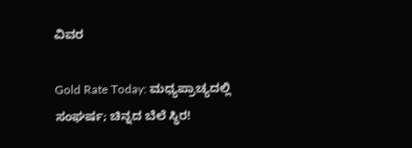ವಿವರ

Gold Rate Today: ಮಧ್ಯಪ್ರಾಚ್ಯದಲ್ಲಿ ಸಂಘರ್ಷ; ಚಿನ್ನದ ಬೆಲೆ ಸ್ಥಿರ!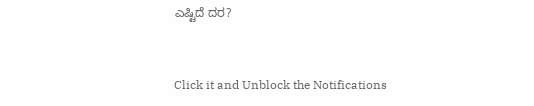ಎಷ್ಟಿದೆ ದರ?



Click it and Unblock the Notifications